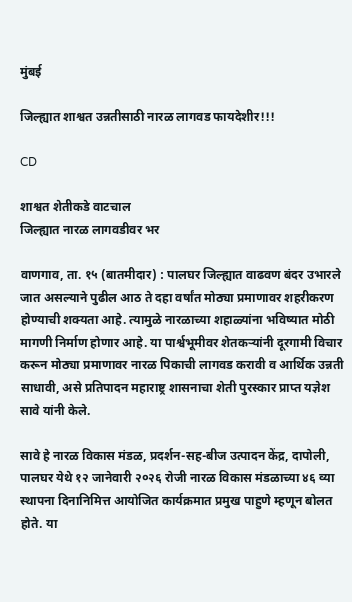मुंबई

जिल्ह्यात शाश्वत उन्नतीसाठी नारळ लागवड फायदेशीर!!!

CD

शाश्वत शेतीकडे वाटचाल
जिल्ह्यात नारळ लागवडीवर भर

वाणगाव, ता. १५ (बातमीदार) : पालघर जिल्ह्यात वाढवण बंदर उभारले जात असल्याने पुढील आठ ते दहा वर्षांत मोठ्या प्रमाणावर शहरीकरण होण्याची शक्यता आहे. त्यामुळे नारळाच्या शहाळ्यांना भविष्यात मोठी मागणी निर्माण होणार आहे. या पार्श्वभूमीवर शेतकऱ्यांनी दूरगामी विचार करून मोठ्या प्रमाणावर नारळ पिकाची लागवड करावी व आर्थिक उन्नती साधावी, असे प्रतिपादन महाराष्ट्र शासनाचा शेती पुरस्कार प्राप्त यज्ञेश सावे यांनी केले.

सावे हे नारळ विकास मंडळ, प्रदर्शन-सह-बीज उत्पादन केंद्र, दापोली, पालघर येथे १२ जानेवारी २०२६ रोजी नारळ विकास मंडळाच्या ४६ व्या स्थापना दिनानिमित्त आयोजित कार्यक्रमात प्रमुख पाहुणे म्हणून बोलत होते. या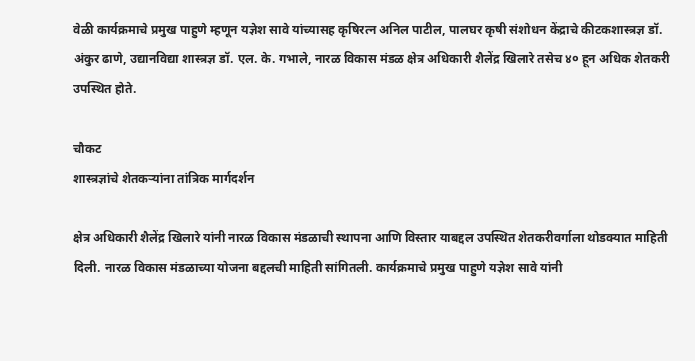वेळी कार्यक्रमाचे प्रमुख पाहुणे म्हणून यज्ञेश सावे यांच्यासह कृषिरत्न अनिल पाटील, पालघर कृषी संशोधन केंद्राचे कीटकशास्त्रज्ञ डॉ. अंकुर ढाणे, उद्यानविद्या शास्त्रज्ञ डॉ. एल. के. गभाले, नारळ विकास मंडळ क्षेत्र अधिकारी शैलेंद्र खिलारे तसेच ४० हून अधिक शेतकरी उपस्थित होते.

चौकट
शास्त्रज्ञांचे शेतकऱ्यांना तांत्रिक मार्गदर्शन

क्षेत्र अधिकारी शैलेंद्र खिलारे यांनी नारळ विकास मंडळाची स्थापना आणि विस्तार याबद्दल उपस्थित शेतकरीवर्गाला थोडक्यात माहिती दिली. नारळ विकास मंडळाच्या योजना बद्दलची माहिती सांगितली. कार्यक्रमाचे प्रमुख पाहुणे यज्ञेश सावे यांनी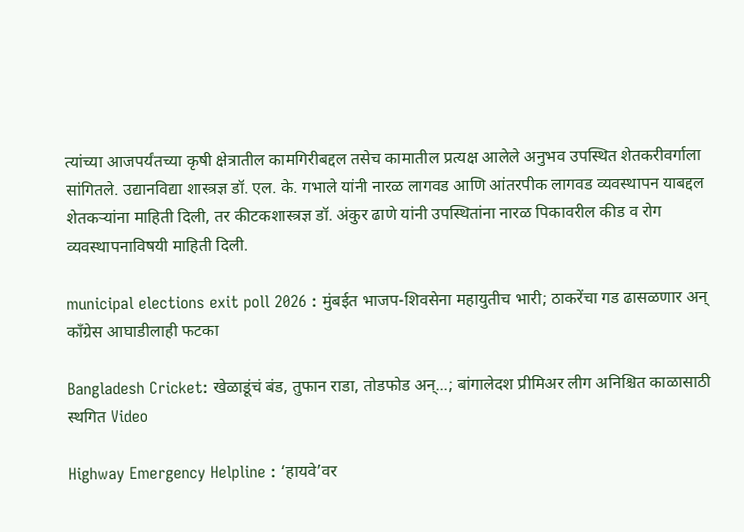त्यांच्या आजपर्यंतच्या कृषी क्षेत्रातील कामगिरीबद्दल तसेच कामातील प्रत्यक्ष आलेले अनुभव उपस्थित शेतकरीवर्गाला सांगितले. उद्यानविद्या शास्त्रज्ञ डॉ. एल. के. गभाले यांनी नारळ लागवड आणि आंतरपीक लागवड व्यवस्थापन याबद्दल शेतकऱ्यांना माहिती दिली, तर कीटकशास्त्रज्ञ डॉ. अंकुर ढाणे यांनी उपस्थितांना नारळ पिकावरील कीड व रोग व्यवस्थापनाविषयी माहिती दिली.

municipal elections exit poll 2026 : मुंबईत भाजप-शिवसेना महायुतीच भारी; ठाकरेंचा गड ढासळणार अन् काँग्रेस आघाडीलाही फटका

Bangladesh Cricket: खेळाडूंचं बंड, तुफान राडा, तोडफोड अन्...; बांगालेदश प्रीमिअर लीग अनिश्चित काळासाठी स्थगित Video

Highway Emergency Helpline : ‘हायवे’वर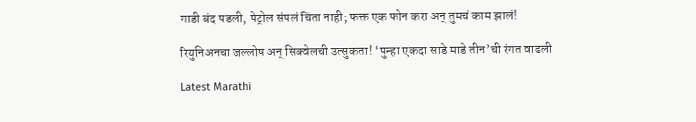गाडी बंद पडली, पेट्रोल संपलं चिंता नाही; फक्त एक फोन करा अन् तुमचं काम झालं!

रियुनिअनचा जल्लोष अन् सिक्वेलची उत्सुकता! ‘पुन्हा एकदा साडे माडे तीन’ची रंगत वाढली

Latest Marathi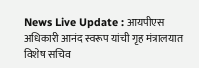News Live Update : आयपीएस अधिकारी आनंद स्वरूप यांची गृह मंत्रालयात विशेष सचिव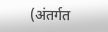(अंतर्गत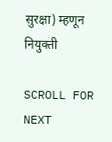सुरक्षा) म्हणून नियुक्ती

SCROLL FOR NEXT